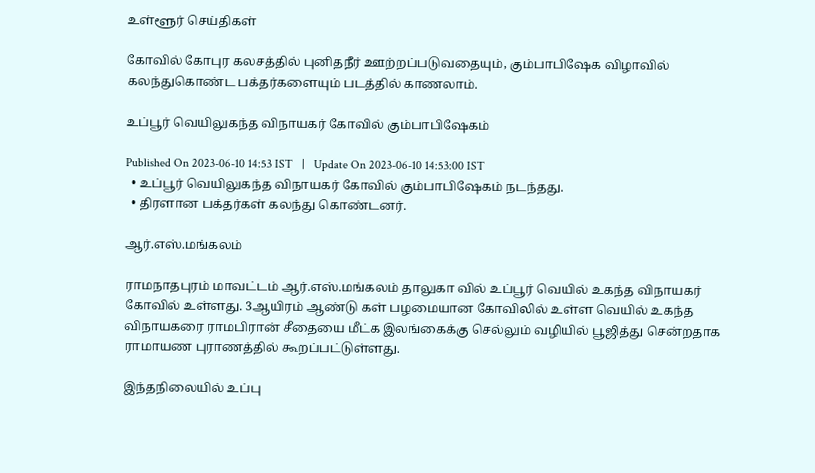உள்ளூர் செய்திகள்

கோவில் கோபுர கலசத்தில் புனிதநீர் ஊற்றப்படுவதையும், கும்பாபிஷேக விழாவில் கலந்துகொண்ட பக்தர்களையும் படத்தில் காணலாம்.

உப்பூர் வெயிலுகந்த விநாயகர் கோவில் கும்பாபிஷேகம்

Published On 2023-06-10 14:53 IST   |   Update On 2023-06-10 14:53:00 IST
  • உப்பூர் வெயிலுகந்த விநாயகர் கோவில் கும்பாபிஷேகம் நடந்தது.
  • திரளான பக்தர்கள் கலந்து கொண்டனர்.

ஆர்.எஸ்.மங்கலம்

ராமநாதபுரம் மாவட்டம் ஆர்.எஸ்.மங்கலம் தாலுகா வில் உப்பூர் வெயில் உகந்த விநாயகர் கோவில் உள்ளது. 3ஆயிரம் ஆண்டு கள் பழமையான கோவிலில் உள்ள வெயில் உகந்த விநாயகரை ராமபிரான் சீதையை மீட்க இலங்கைக்கு செல்லும் வழியில் பூஜித்து சென்றதாக ராமாயண புராணத்தில் கூறப்பட்டுள்ளது.

இந்தநிலையில் உப்பு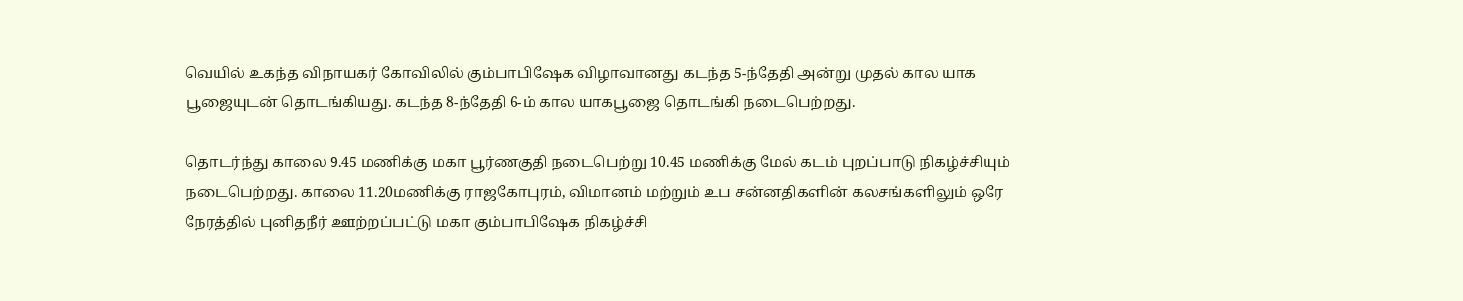வெயில் உகந்த விநாயகர் கோவிலில் கும்பாபிஷேக விழாவானது கடந்த 5-ந்தேதி அன்று முதல் கால யாக பூஜையுடன் தொடங்கியது. கடந்த 8-ந்தேதி 6-ம் கால யாகபூஜை தொடங்கி நடைபெற்றது.

தொடர்ந்து காலை 9.45 மணிக்கு மகா பூர்ணகுதி நடைபெற்று 10.45 மணிக்கு மேல் கடம் புறப்பாடு நிகழ்ச்சியும் நடைபெற்றது. காலை 11.20மணிக்கு ராஜகோபுரம், விமானம் மற்றும் உப சன்னதிகளின் கலசங்களிலும் ஒரே நேரத்தில் புனிதநீர் ஊற்றப்பட்டு மகா கும்பாபிஷேக நிகழ்ச்சி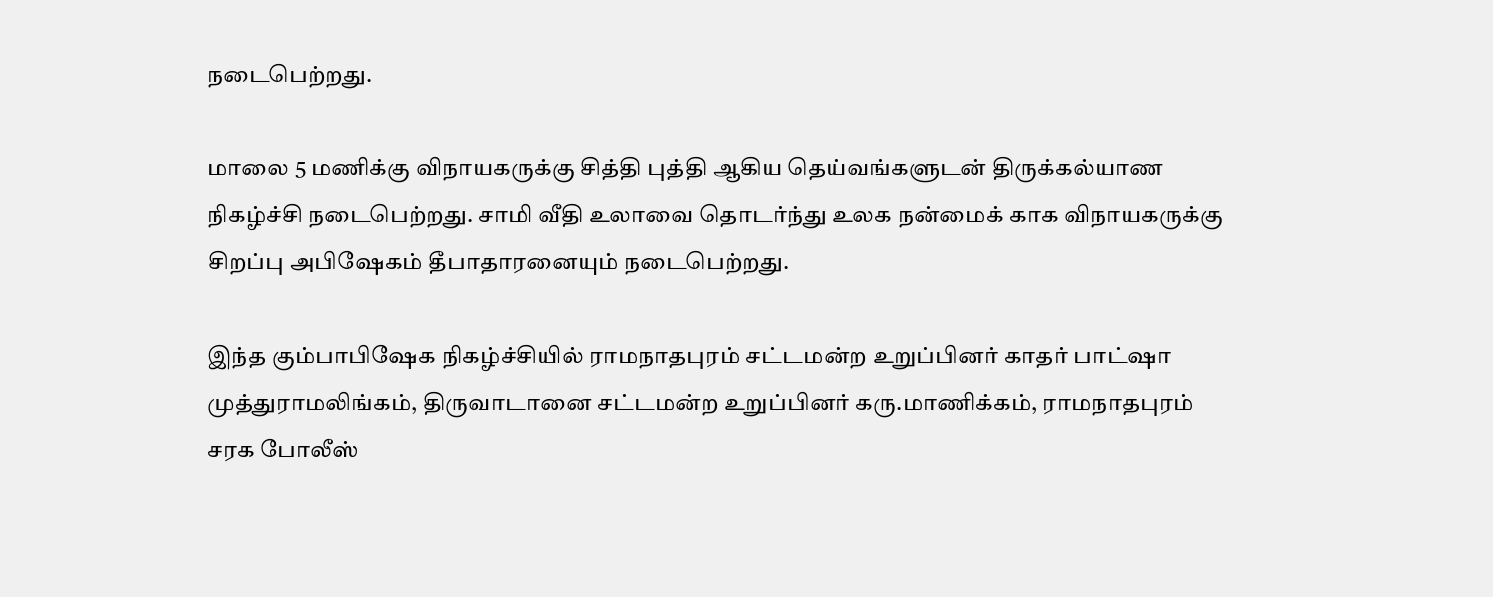நடைபெற்றது.

மாலை 5 மணிக்கு விநாயகருக்கு சித்தி புத்தி ஆகிய தெய்வங்களுடன் திருக்கல்யாண நிகழ்ச்சி நடைபெற்றது. சாமி வீதி உலாவை தொடர்ந்து உலக நன்மைக் காக விநாயகருக்கு சிறப்பு அபிஷேகம் தீபாதாரனையும் நடைபெற்றது.

இந்த கும்பாபிஷேக நிகழ்ச்சியில் ராமநாதபுரம் சட்டமன்ற உறுப்பினர் காதர் பாட்ஷா முத்துராமலிங்கம், திருவாடானை சட்டமன்ற உறுப்பினர் கரு.மாணிக்கம், ராமநாதபுரம் சரக போலீஸ்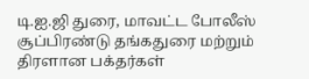டி.ஐ.ஜி துரை, மாவட்ட போலீஸ் சூப்பிரண்டு தங்கதுரை மற்றும் திரளான பக்தர்கள்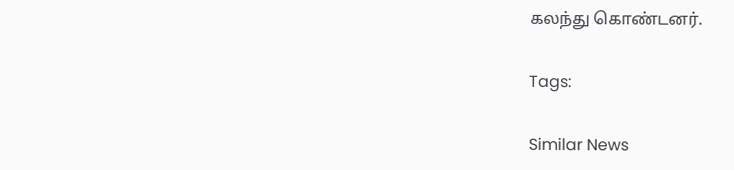கலந்து கொண்டனர்.

Tags:

Similar News